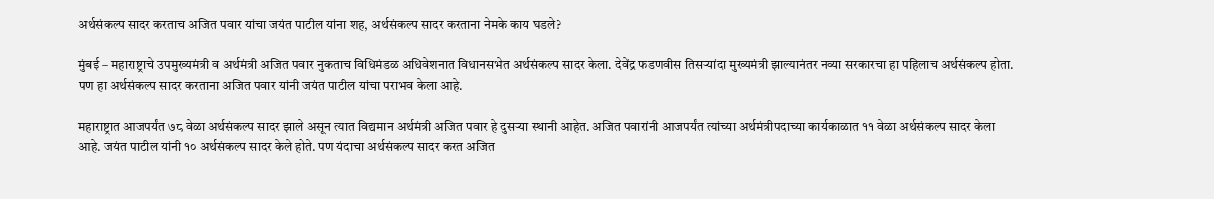अर्थसंकल्प सादर करताच अजित पवार यांचा जयंत पाटील यांना शह, अर्थसंकल्प सादर करताना नेमके काय घडले?

मुंबई – महाराष्ट्राचे उपमुख्यमंत्री व अर्थमंत्री अजित पवार नुकताच विधिमंडळ अधिवेशनात विधानसभेत अर्थसंकल्प सादर केला. देवेंद्र फडणवीस तिसऱ्यांदा मुख्यमंत्री झाल्यानंतर नव्या सरकारचा हा पहिलाच अर्थसंकल्प होता. पण हा अर्थसंकल्प सादर करताना अजित पवार यांनी जयंत पाटील यांचा पराभव केला आहे.

महाराष्ट्रात आजपर्यंत ७८ वेळा अर्थसंकल्प सादर झाले असून त्यात विद्यमान अर्थमंत्री अजित पवार हे दुसऱ्या स्थानी आहेत. अजित पवारांनी आजपर्यंत त्यांच्या अर्थमंत्रीपदाच्या कार्यकाळात ११ वेळा अर्थसंकल्प सादर केला आहे. जयंत पाटील यांनी १० अर्थसंकल्प सादर केले होते. पण यंदाचा अर्थसंकल्प सादर करत अजित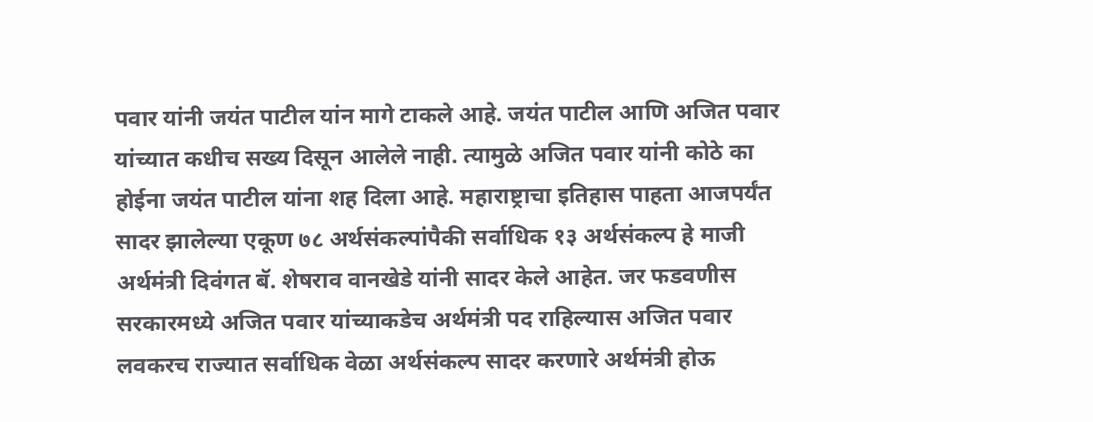पवार यांनी जयंत पाटील यांन मागे टाकले आहे. जयंत पाटील आणि अजित पवार यांच्यात कधीच सख्य दिसून आलेले नाही. त्यामुळे अजित पवार यांनी कोठे का होईना जयंत पाटील यांना शह दिला आहे. महाराष्ट्राचा इतिहास पाहता आजपर्यंत सादर झालेल्या एकूण ७८ अर्थसंकल्पांपैकी सर्वाधिक १३ अर्थसंकल्प हे माजी अर्थमंत्री दिवंगत बॅ. शेषराव वानखेडे यांनी सादर केले आहेत. जर फडवणीस सरकारमध्ये अजित पवार यांच्याकडेच अर्थमंत्री पद राहिल्यास अजित पवार लवकरच राज्यात सर्वाधिक वेळा अर्थसंकल्प सादर करणारे अर्थमंत्री होऊ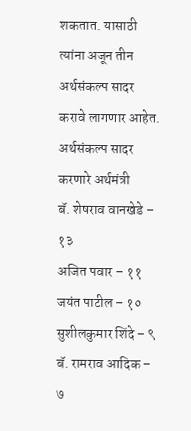शकतात. यासाठी त्यांना अजून तीन अर्थसंकल्प सादर करावे लागणार आहेत.
अर्थसंकल्प सादर करणारे अर्थमंत्री
बॅ. शेषराव वानखेडे – १३
अजित पवार – ११
जयंत पाटील – १०
सुशीलकुमार शिंदे – ९
बॅ. रामराव आदिक – ७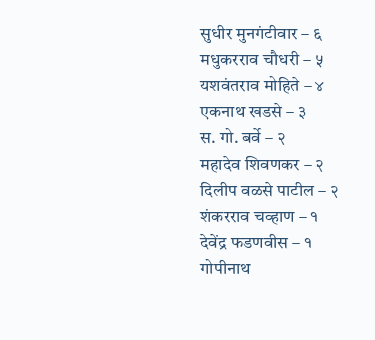सुधीर मुनगंटीवार – ६
मधुकरराव चौधरी – ५
यशवंतराव मोहिते – ४
एकनाथ खडसे – ३
स. गो. बर्वे – २
महादेव शिवणकर – २
दिलीप वळसे पाटील – २
शंकरराव चव्हाण – १
देवेंद्र फडणवीस – १
गोपीनाथ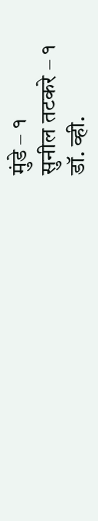मुंडे – १
सुनील तटकरे – १
डॉ. व्ही.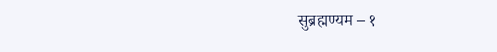सुब्रह्मण्यम – १